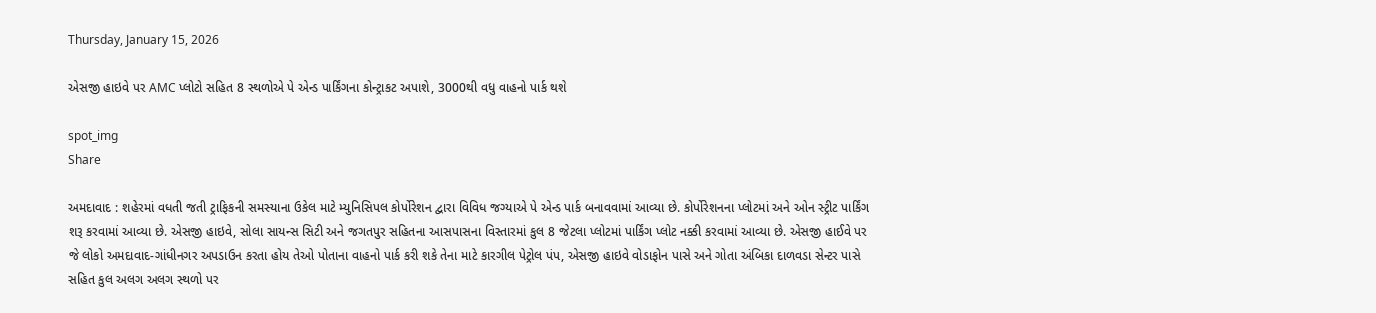Thursday, January 15, 2026

એસજી હાઇવે પર AMC પ્લોટો સહિત 8 સ્થળોએ પે એન્ડ પાર્કિંગના કોન્ટ્રાકટ અપાશે, 3000થી વધુ વાહનો પાર્ક થશે

spot_img
Share

અમદાવાદ : શહેરમાં વધતી જતી ટ્રાફિકની સમસ્યાના ઉકેલ માટે મ્યુનિસિપલ કોર્પોરેશન દ્વારા વિવિધ જગ્યાએ પે એન્ડ પાર્ક બનાવવામાં આવ્યા છે. કોર્પોરેશનના પ્લોટમાં અને ઓન સ્ટ્રીટ પાર્કિંગ શરૂ કરવામાં આવ્યા છે. એસજી હાઇવે, સોલા સાયન્સ સિટી અને જગતપુર સહિતના આસપાસના વિસ્તારમાં કુલ 8 જેટલા પ્લોટમાં પાર્કિંગ પ્લોટ નક્કી કરવામાં આવ્યા છે. એસજી હાઈવે પર જે લોકો અમદાવાદ-ગાંધીનગર અપડાઉન કરતા હોય તેઓ પોતાના વાહનો પાર્ક કરી શકે તેના માટે કારગીલ પેટ્રોલ પંપ, એસજી હાઇવે વોડાફોન પાસે અને ગોતા અંબિકા દાળવડા સેન્ટર પાસે સહિત કુલ અલગ અલગ સ્થળો પર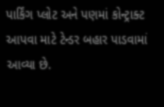પાર્કિંગ પ્લોટ અને પણમાં કોન્ટ્રાક્ટ આપવા માટે ટેન્ડર બહાર પાડવામાં આવ્યા છે.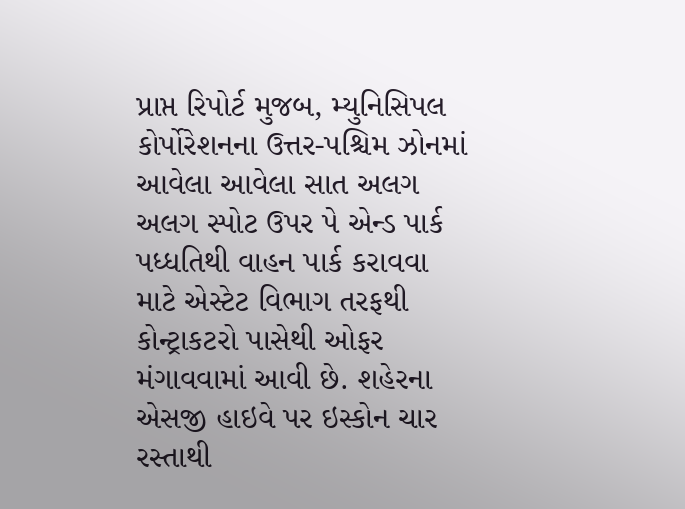પ્રાપ્ત રિપોર્ટ મુજબ, મ્યુનિસિપલ કોર્પોરેશનના ઉત્તર-પશ્ચિમ ઝોનમાં આવેલા આવેલા સાત અલગ અલગ સ્પોટ ઉપર પે એન્ડ પાર્ક પધ્ધતિથી વાહન પાર્ક કરાવવા માટે એસ્ટેટ વિભાગ તરફથી કોન્ટ્રાકટરો પાસેથી ઓફર મંગાવવામાં આવી છે. શહેરના એસજી હાઇવે પર ઇસ્કોન ચાર રસ્તાથી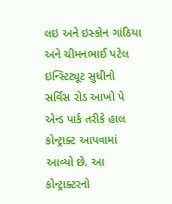લઇ અને ઇસ્કોન ગાંઠિયા અને ચીમનભાઈ પટેલ ઇન્સ્ટિટ્યૂટ સુધીનો સર્વિસ રોડ આખો પે એન્ડ પાર્ક તરીકે હાલ કોન્ટ્રાક્ટ આપવામાં આવ્યો છે. આ કોન્ટ્રાક્ટરનો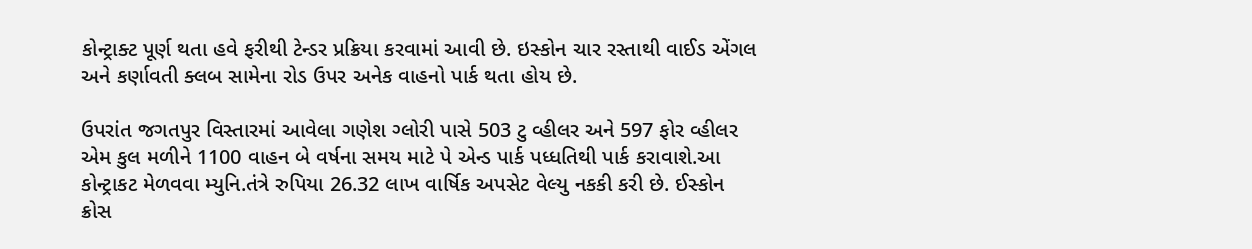કોન્ટ્રાક્ટ પૂર્ણ થતા હવે ફરીથી ટેન્ડર પ્રક્રિયા કરવામાં આવી છે. ઇસ્કોન ચાર રસ્તાથી વાઈડ એંગલ અને કર્ણાવતી ક્લબ સામેના રોડ ઉપર અનેક વાહનો પાર્ક થતા હોય છે.

ઉપરાંત જગતપુર વિસ્તારમાં આવેલા ગણેશ ગ્લોરી પાસે 503 ટુ વ્હીલર અને 597 ફોર વ્હીલર એમ કુલ મળીને 1100 વાહન બે વર્ષના સમય માટે પે એન્ડ પાર્ક પધ્ધતિથી પાર્ક કરાવાશે.આ કોન્ટ્રાકટ મેળવવા મ્યુનિ.તંત્રે રુપિયા 26.32 લાખ વાર્ષિક અપસેટ વેલ્યુ નકકી કરી છે. ઈસ્કોન ક્રોસ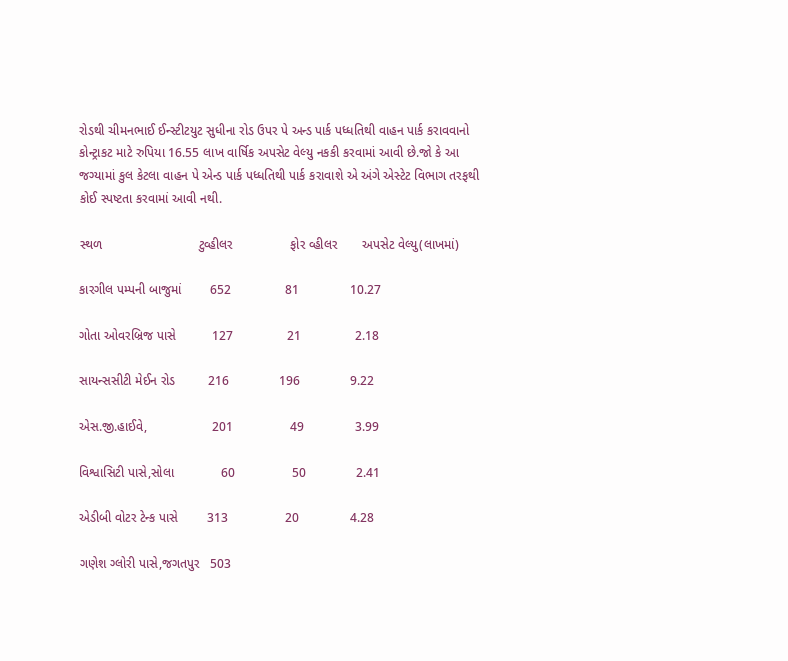રોડથી ચીમનભાઈ ઈન્સ્ટીટયુટ સુધીના રોડ ઉપર પે અન્ડ પાર્ક પધ્ધતિથી વાહન પાર્ક કરાવવાનો કોન્ટ્રાકટ માટે રુપિયા 16.55 લાખ વાર્ષિક અપસેટ વેલ્યુ નકકી કરવામાં આવી છે.જો કે આ જગ્યામાં કુલ કેટલા વાહન પે એન્ડ પાર્ક પધ્ધતિથી પાર્ક કરાવાશે એ અંગે એસ્ટેટ વિભાગ તરફથી કોઈ સ્પષ્ટતા કરવામાં આવી નથી.

સ્થળ                           ટુવ્હીલર                ફોર વ્હીલર       અપસેટ વેલ્યુ(લાખમાં)

કારગીલ પમ્પની બાજુમાં        652               81              10.27

ગોતા ઓવરબ્રિજ પાસે          127               21               2.18

સાયન્સસીટી મેઈન રોડ         216              196              9.22

એસ.જી.હાઈવે,                  201                49              3.99

વિશ્વાસિટી પાસે,સોલા             60                50              2.41

એડીબી વોટર ટેન્ક પાસે        313                20              4.28

ગણેશ ગ્લોરી પાસે,જગતપુર   503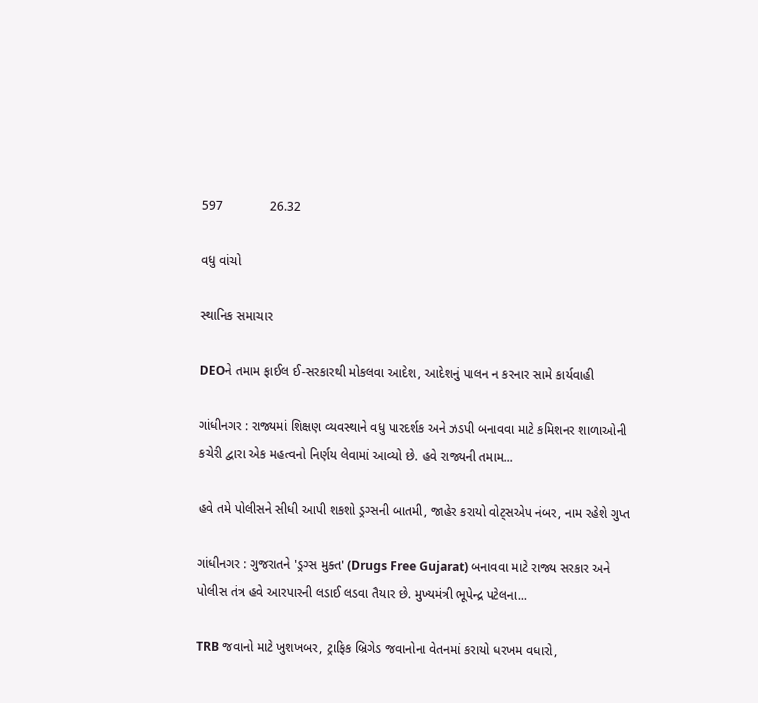597             26.32

વધુ વાંચો

સ્થાનિક સમાચાર

DEOને તમામ ફાઈલ ઈ-સરકારથી મોકલવા આદેશ, આદેશનું પાલન ન કરનાર સામે કાર્યવાહી

ગાંધીનગર : રાજ્યમાં શિક્ષણ વ્યવસ્થાને વધુ પારદર્શક અને ઝડપી બનાવવા માટે કમિશનર શાળાઓની કચેરી દ્વારા એક મહત્વનો નિર્ણય લેવામાં આવ્યો છે. હવે રાજ્યની તમામ...

હવે તમે પોલીસને સીધી આપી શકશો ડ્રગ્સની બાતમી, જાહેર કરાયો વોટ્સએપ નંબર, નામ રહેશે ગુપ્ત

ગાંધીનગર : ગુજરાતને 'ડ્રગ્સ મુક્ત' (Drugs Free Gujarat) બનાવવા માટે રાજ્ય સરકાર અને પોલીસ તંત્ર હવે આરપારની લડાઈ લડવા તૈયાર છે. મુખ્યમંત્રી ભૂપેન્દ્ર પટેલના...

TRB જવાનો માટે ખુશખબર, ટ્રાફિક બ્રિગેડ જવાનોના વેતનમાં કરાયો ધરખમ વધારો,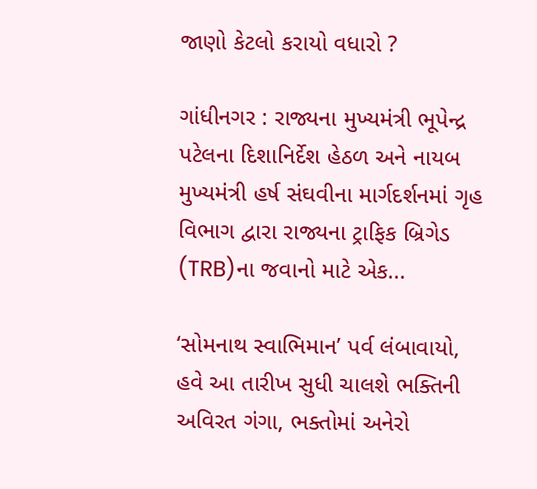જાણો કેટલો કરાયો વધારો ?

ગાંધીનગર : રાજ્યના મુખ્યમંત્રી ભૂપેન્દ્ર પટેલના દિશાનિર્દેશ હેઠળ અને નાયબ મુખ્યમંત્રી હર્ષ સંઘવીના માર્ગદર્શનમાં ગૃહ વિભાગ દ્વારા રાજ્યના ટ્રાફિક બ્રિગેડ (TRB)ના જવાનો માટે એક...

‘સોમનાથ સ્વાભિમાન’ પર્વ લંબાવાયો, હવે આ તારીખ સુધી ચાલશે ભક્તિની અવિરત ગંગા, ભક્તોમાં અનેરો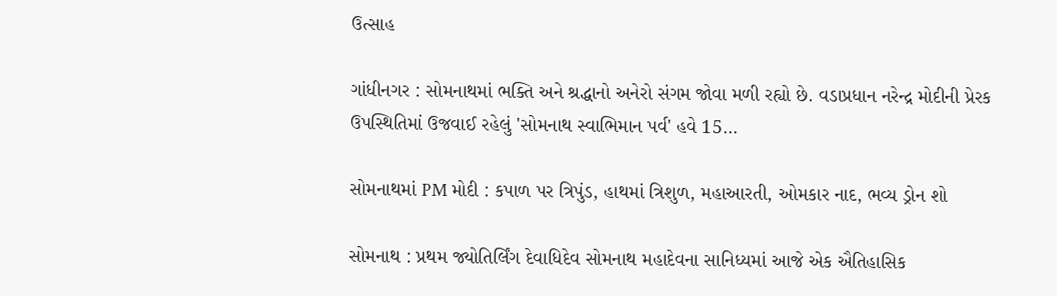ઉત્સાહ

ગાંધીનગર : સોમનાથમાં ભક્તિ અને શ્રદ્ધાનો અનેરો સંગમ જોવા મળી રહ્યો છે. વડાપ્રધાન નરેન્દ્ર મોદીની પ્રેરક ઉપસ્થિતિમાં ઉજવાઈ રહેલું 'સોમનાથ સ્વાભિમાન પર્વ' હવે 15...

સોમનાથમાં PM મોદી : કપાળ પર ત્રિપુંડ, હાથમાં ત્રિશુળ, મહાઆરતી, ઓમકાર નાદ, ભવ્ય ડ્રોન શો

સોમનાથ : પ્રથમ જ્યોતિર્લિંગ દેવાધિદેવ સોમનાથ મહાદેવના સાનિધ્યમાં આજે એક ઐતિહાસિક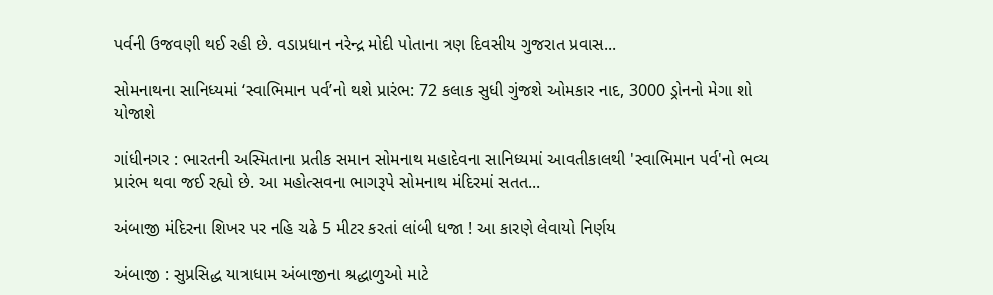પર્વની ઉજવણી થઈ રહી છે. વડાપ્રધાન નરેન્દ્ર મોદી પોતાના ત્રણ દિવસીય ગુજરાત પ્રવાસ...

સોમનાથના સાનિધ્યમાં ‘સ્વાભિમાન પર્વ’નો થશે પ્રારંભ: 72 કલાક સુધી ગુંજશે ઓમકાર નાદ, 3000 ડ્રોનનો મેગા શો યોજાશે

ગાંધીનગર : ભારતની અસ્મિતાના પ્રતીક સમાન સોમનાથ મહાદેવના સાનિધ્યમાં આવતીકાલથી 'સ્વાભિમાન પર્વ'નો ભવ્ય પ્રારંભ થવા જઈ રહ્યો છે. આ મહોત્સવના ભાગરૂપે સોમનાથ મંદિરમાં સતત...

અંબાજી મંદિરના શિખર પર નહિ ચઢે 5 મીટર કરતાં લાંબી ધજા ! આ કારણે લેવાયો નિર્ણય

અંબાજી : સુપ્રસિદ્ધ યાત્રાધામ અંબાજીના શ્રદ્ધાળુઓ માટે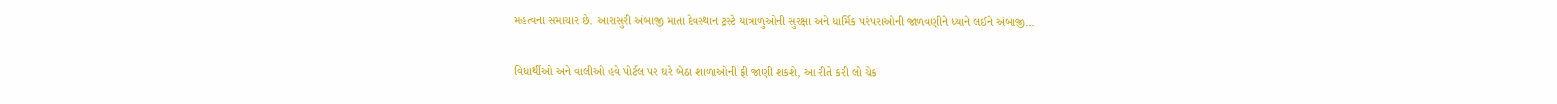મહત્વના સમાચાર છે. આરાસુરી અંબાજી માતા દેવસ્થાન ટ્રસ્ટે યાત્રાળુઓની સુરક્ષા અને ધાર્મિક પરંપરાઓની જાળવણીને ધ્યાને લઈને અંબાજી...

વિધાર્થીઓ અને વાલીઓ હવે પોર્ટલ પર ઘરે બેઠા શાળાઓની ફી જાણી શકશે, આ રીતે કરી લો ચેક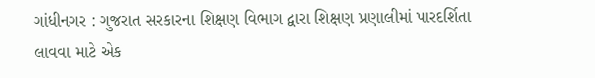ગાંધીનગર : ગુજરાત સરકારના શિક્ષણ વિભાગ દ્વારા શિક્ષણ પ્રણાલીમાં પારદર્શિતા લાવવા માટે એક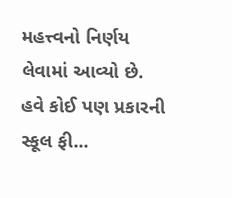મહત્ત્વનો નિર્ણય લેવામાં આવ્યો છે. હવે કોઈ પણ પ્રકારની સ્કૂલ ફી...